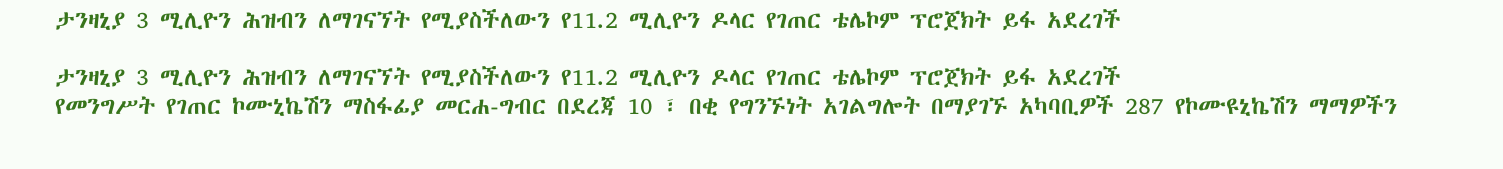ታንዛኒያ 3 ሚሊዮን ሕዝብን ለማገናኘት የሚያስችለውን የ11.2 ሚሊዮን ዶላር የገጠር ቴሌኮም ፕሮጀክት ይፋ አደረገች

ታንዛኒያ 3 ሚሊዮን ሕዝብን ለማገናኘት የሚያስችለውን የ11.2 ሚሊዮን ዶላር የገጠር ቴሌኮም ፕሮጀክት ይፋ አደረገች
የመንግሥት የገጠር ኮሙኒኬሽን ማስፋፊያ መርሐ-ግብር በደረጃ 10 ፣ በቂ የግንኙነት አገልግሎት በማያገኙ አካባቢዎች 287 የኮሙዩኒኬሽን ማማዎችን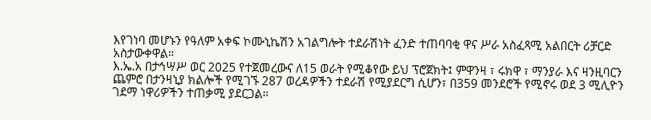እየገነባ መሆኑን የዓለም አቀፍ ኮሙኒኬሽን አገልግሎት ተደራሽነት ፈንድ ተጠባባቂ ዋና ሥራ አስፈጻሚ አልበርት ሪቻርድ አስታውቀዋል።
እ.ኤ.አ በታኅሣሥ ወር 2025 የተጀመረውና ለ15 ወራት የሚቆየው ይህ ፕሮጀክት፤ ምዋንዛ ፣ ሩክዋ ፣ ማንያራ እና ዛንዚባርን ጨምሮ በታንዛኒያ ክልሎች የሚገኙ 287 ወረዳዎችን ተደራሽ የሚያደርግ ሲሆን፣ በ359 መንደሮች የሚኖሩ ወደ 3 ሚሊዮን ገደማ ነዋሪዎችን ተጠቃሚ ያደርጋል።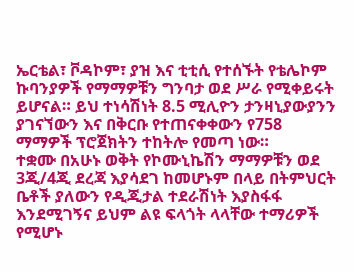ኤርቴል፣ ቮዳኮም፣ ያዝ እና ቲቲሲ የተሰኙት የቴሌኮም ኩባንያዎች የማማዎቹን ግንባታ ወደ ሥራ የሚቀይሩት ይሆናል። ይህ ተነሳሽነት 8.5 ሚሊዮን ታንዛኒያውያንን ያገናኘውን እና በቅርቡ የተጠናቀቀውን የ758 ማማዎች ፕሮጀክትን ተከትሎ የመጣ ነው።
ተቋሙ በአሁኑ ወቅት የኮሙኒኬሽን ማማዎቹን ወደ 3ጂ/4ጂ ደረጃ እያሳደገ ከመሆኑም በላይ በትምህርት ቤቶች ያለውን የዲጂታል ተደራሽነት እያስፋፋ እንደሚገኝና ይህም ልዩ ፍላጎት ላላቸው ተማሪዎች የሚሆኑ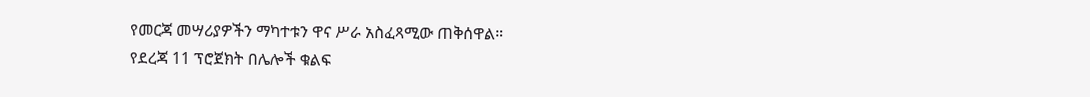የመርጃ መሣሪያዎችን ማካተቱን ዋና ሥራ አስፈጻሚው ጠቅሰዋል።
የደረጃ 11 ፕሮጀክት በሌሎች ቁልፍ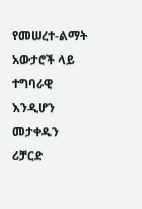የመሠረተ-ልማት አውታሮች ላይ ተግባራዊ እንዲሆን መታቀዱን ሪቻርድ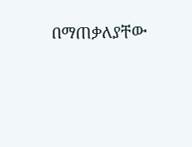በማጠቃለያቸው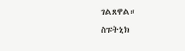ገልጸዋል።
ስፑትኒክ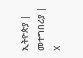ኢትዮጵያ | መተግበሪያ | X